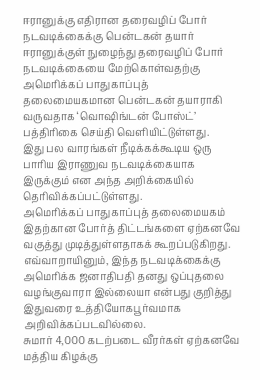ஈரானுக்கு எதிரான தரைவழிப் போர் நடவடிக்கைக்கு பென்டகன் தயார்
ஈரானுக்குள் நுழைந்து தரைவழிப் போர் நடவடிக்கையை மேற்கொள்வதற்கு அமெரிக்கப் பாதுகாப்புத் தலைமையகமான பென்டகன் தயாராகி வருவதாக ‘வொஷிங்டன் போஸ்ட்’ பத்திரிகை செய்தி வெளியிட்டுள்ளது.
இது பல வாரங்கள் நீடிக்கக்கூடிய ஒரு பாரிய இராணுவ நடவடிக்கையாக இருக்கும் என அந்த அறிக்கையில் தெரிவிக்கப்பட்டுள்ளது.
அமெரிக்கப் பாதுகாப்புத் தலைமையகம் இதற்கான போர்த் திட்டங்களை ஏற்கனவே வகுத்து முடித்துள்ளதாகக் கூறப்படுகிறது.
எவ்வாறாயினும், இந்த நடவடிக்கைக்கு அமெரிக்க ஜனாதிபதி தனது ஒப்புதலை வழங்குவாரா இல்லையா என்பது குறித்து இதுவரை உத்தியோகபூர்வமாக அறிவிக்கப்படவில்லை.
சுமார் 4,000 கடற்படை வீரர்கள் ஏற்கனவே மத்திய கிழக்கு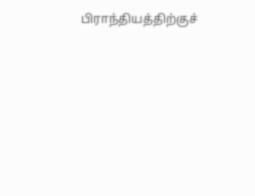பிராந்தியத்திற்குச்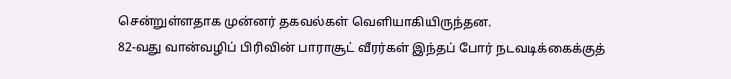சென்றுள்ளதாக முன்னர் தகவல்கள் வெளியாகியிருந்தன.
82-வது வான்வழிப் பிரிவின் பாராசூட் வீரர்கள் இந்தப் போர் நடவடிக்கைக்குத்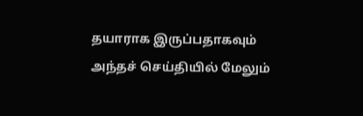தயாராக இருப்பதாகவும் அந்தச் செய்தியில் மேலும்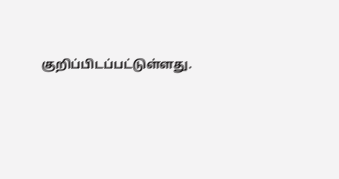குறிப்பிடப்பட்டுள்ளது.